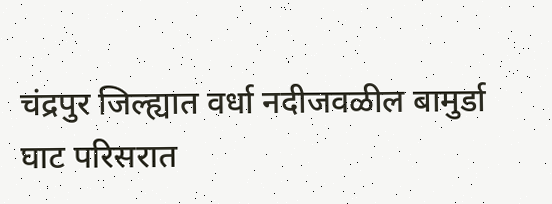चंद्रपुर जिल्ह्यात वर्धा नदीजवळील बामुर्डा घाट परिसरात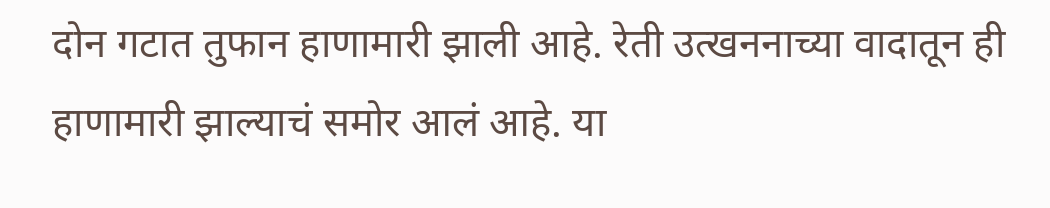दोन गटात तुफान हाणामारी झाली आहे. रेती उत्खननाच्या वादातून ही हाणामारी झाल्याचं समोर आलं आहे. या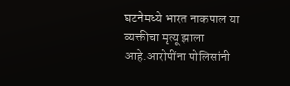घटनेमध्ये भारत नाकपाल या व्यक्तीचा मृत्यू झाला आहे.आरोपींना पोलिसांनी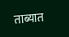ताब्यात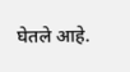घेतले आहे.